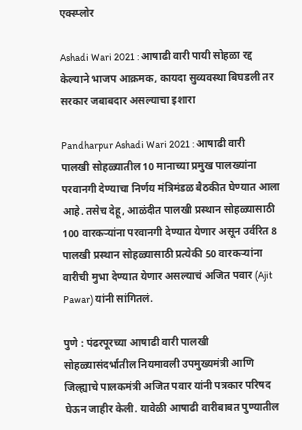एक्स्प्लोर

Ashadi Wari 2021 : आषाढी वारी पायी सोहळा रद्द केल्याने भाजप आक्रमक, कायदा सुव्यवस्था बिघडली तर सरकार जबाबदार असल्याचा इशारा

Pandharpur Ashadi Wari 2021 : आषाढी वारी पालखी सोहळ्यातील 10 मानाच्या प्रमुख पालख्यांना परवानगी देण्याचा निर्णय मंत्रिमंडळ बैठकीत घेण्यात आला आहे. तसेच देहू, आळंदीत पालखी प्रस्थान सोहळ्यासाठी 100 वारकऱ्यांना परवानगी देण्यात येणार असून उर्वरित 8 पालखी प्रस्थान सोहळ्यासाठी प्रत्येकी 50 वारकऱ्यांना वारीची मुभा देण्यात येणार असल्याचं अजित पवार (Ajit Pawar) यांनी सांगितलं.

पुणे : पंढरपूरच्या आषाढी वारी पालखी सोहळ्यासंदर्भातील नियमावली उपमुख्यमंत्री आणि जिल्ह्याचे पालकमंत्री अजित पवार यांनी पत्रकार परिषद घेऊन जाहीर केली. यावेळी आषाढी वारीबाबत पुण्यातील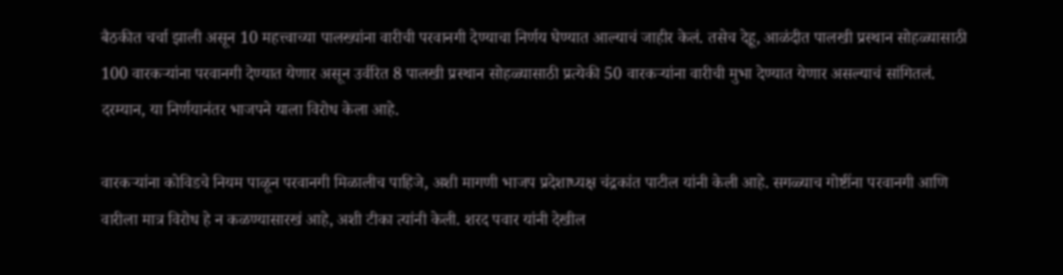बैठकीत चर्चा झाली असून 10 महत्त्वाच्या पालख्यांना वारीची परवानगी देण्याचा निर्णय घेण्यात आल्याचं जाहीर केलं. तसेच देहू, आळंदीत पालखी प्रस्थान सोहळ्यासाठी 100 वारकऱ्यांना परवानगी देण्यात येणार असून उर्वरित 8 पालखी प्रस्थान सोहळ्यासाठी प्रत्येकी 50 वारकऱ्यांना वारीची मुभा देण्यात येणार असल्याचं सांगितलं. दरम्यान, या निर्णयानंतर भाजपने याला विरोध केला आहे.

वारकऱ्यांना कोविडचे नियम पाळून परवानगी मिळालीच पाहिजे, अशी मागणी भाजप प्रदेशाध्यक्ष चंद्रकांत पाटील यांनी केली आहे. सगळ्याच गोष्टींना परवानगी आणि वारीला मात्र विरोध हे न कळण्यासारखं आहे, अशी टीका त्यांनी केली. शरद पवार यांनी देखील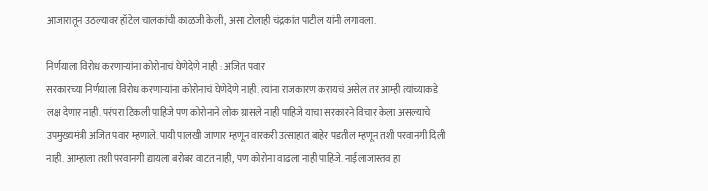आजारातून उठल्यावर हॉटेल चालकांची काळजी केली, असा टोलाही चंद्रकांत पाटील यांनी लगावला.

निर्णयाला विरोध करणाऱ्यांना कोरोनाचं घेणेदेणे नाही : अजित पवार
सरकारच्या निर्णयाला विरोध करणाऱ्यांना कोरोनाचं घेणेदेणे नाही. त्यांना राजकारण करायचं असेल तर आम्ही त्यांच्याकडे लक्ष देणार नाही. परंपरा टिकली पाहिजे पण कोरोनाने लोक ग्रासले नाही पाहिजे याचा सरकारने विचार केला असल्याचे उपमुख्यमंत्री अजित पवार म्हणाले. पायी पालखी जाणार म्हणून वारकरी उत्साहात बाहेर पडतील म्हणून तशी परवानगी दिली नाही. आम्हाला तशी परवानगी द्यायला बरोबर वाटत नाही, पण कोरोना वाढला नाही पाहिजे. नाईलाजास्तव हा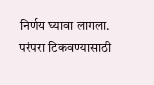निर्णय घ्यावा लागला. परंपरा टिकवण्यासाठी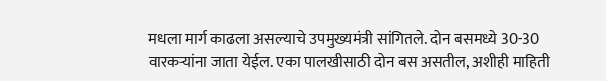मधला मार्ग काढला असल्याचे उपमुख्यमंत्री सांगितले. दोन बसमध्ये 30-30 वारकऱ्यांना जाता येईल. एका पालखीसाठी दोन बस असतील, अशीही माहिती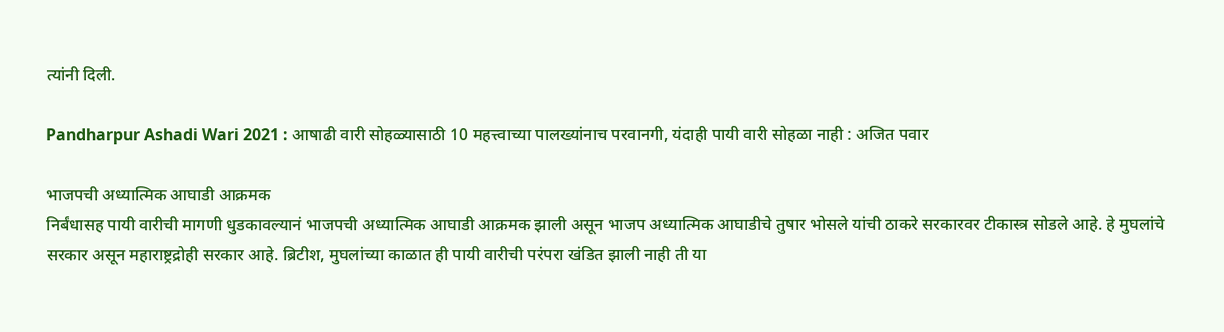त्यांनी दिली.

Pandharpur Ashadi Wari 2021 : आषाढी वारी सोहळ्यासाठी 10 महत्त्वाच्या पालख्यांनाच परवानगी, यंदाही पायी वारी सोहळा नाही : अजित पवार

भाजपची अध्यात्मिक आघाडी आक्रमक
निर्बंधासह पायी वारीची मागणी धुडकावल्यानं भाजपची अध्यात्मिक आघाडी आक्रमक झाली असून भाजप अध्यात्मिक आघाडीचे तुषार भोसले यांची ठाकरे सरकारवर टीकास्त्र सोडले आहे. हे मुघलांचे सरकार असून महाराष्ट्रद्रोही सरकार आहे. ब्रिटीश, मुघलांच्या काळात ही पायी वारीची परंपरा खंडित झाली नाही ती या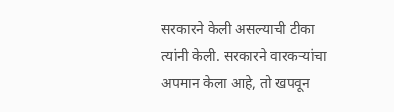सरकारने केली असल्याची टीका त्यांनी केली. सरकारने वारकऱ्यांचा अपमान केला आहे, तो खपवून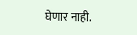घेणार नाही.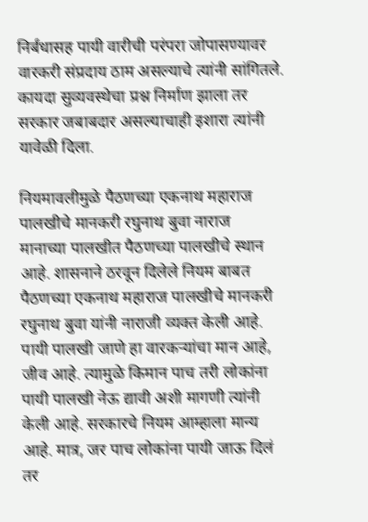निर्बंधासह पायी वारीची परंपरा जोपासण्यावर वारकरी संप्रदाय ठाम असल्याचे त्यांनी सांगितले. कायदा सुव्यवस्थेचा प्रश्न निर्माण झाला तर सरकार जबाबदार असल्याचाही इशारा त्यांनी यावेळी दिला.

नियमावलीमुळे पैठणच्या एकनाथ महाराज पालखीचे मानकरी रघुनाथ बुवा नाराज
मानाच्या पालखीत पैठणच्या पालखीचे स्थान आहे. शासनाने ठरवून दिलेले नियम बाबत पैठणच्या एकनाथ महाराज पालखीचे मानकरी रघुनाथ बुवा यांनी नाराजी व्यक्त केली आहे.  पायी पालखी जाणे हा वारकऱ्यांचा मान आहे, जीव आहे. त्यामुळे किमान पाच तरी लोकांना पायी पालखी नेऊ द्यावी अशी मागणी त्यांनी केली आहे. सरकारचे नियम आम्हाला मान्य आहे. मात्र, जर पाच लोकांना पायी जाऊ दिलं तर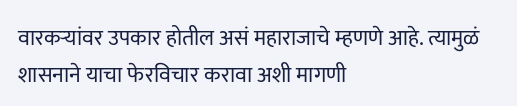वारकऱ्यांवर उपकार होतील असं महाराजाचे म्हणणे आहे. त्यामुळं शासनाने याचा फेरविचार करावा अशी मागणी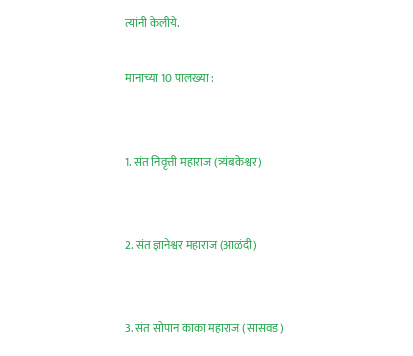त्यांनी केलीये.

मानाच्या 10 पालख्या :


1. संत निवृत्ती महाराज (त्र्यंबकेश्वर)


2. संत ज्ञानेश्वर महाराज (आळंदी)


3. संत सोपान काका महाराज (सासवड)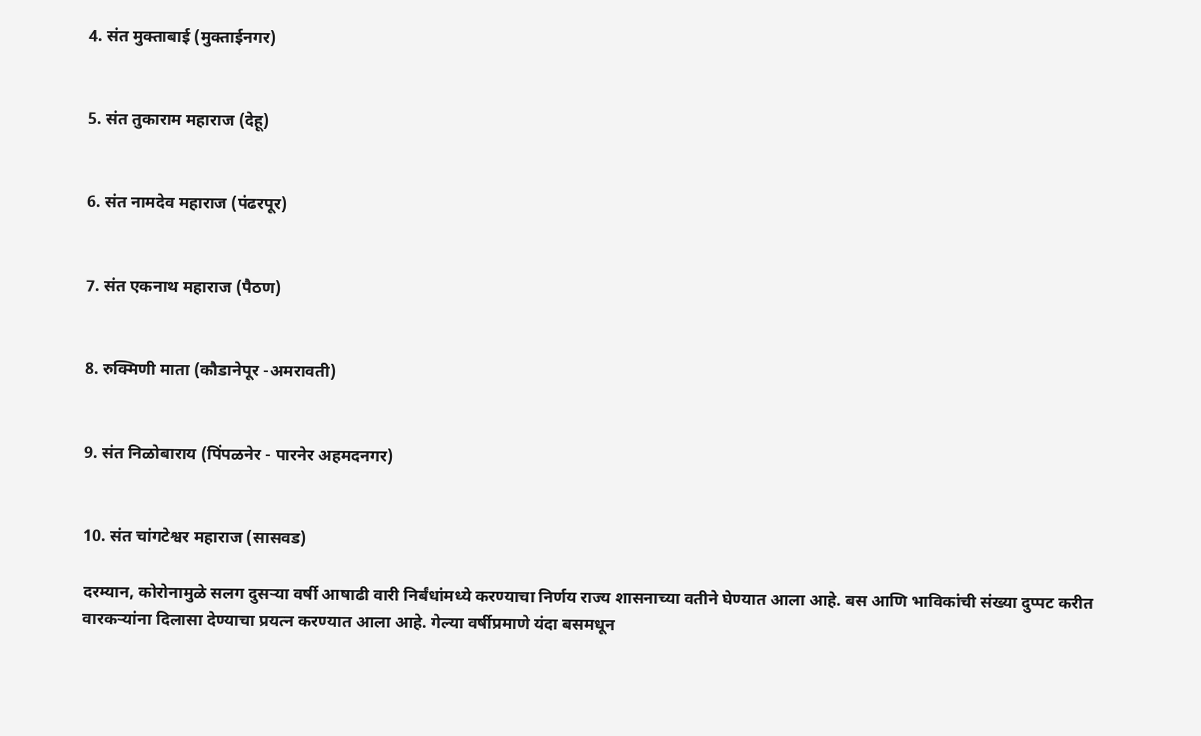4. संत मुक्ताबाई (मुक्ताईनगर)


5. संत तुकाराम महाराज (देहू)


6. संत नामदेव महाराज (पंढरपूर)


7. संत एकनाथ महाराज (पैठण)


8. रुक्मिणी माता (कौडानेपूर -अमरावती)


9. संत निळोबाराय (पिंपळनेर - पारनेर अहमदनगर)


10. संत चांगटेश्वर महाराज (सासवड)

दरम्यान, कोरोनामुळे सलग दुसऱ्या वर्षी आषाढी वारी निर्बंधांमध्ये करण्याचा निर्णय राज्य शासनाच्या वतीने घेण्यात आला आहे. बस आणि भाविकांची संख्या दुप्पट करीत वारकऱ्यांना दिलासा देण्याचा प्रयत्न करण्यात आला आहे. गेल्या वर्षीप्रमाणे यंदा बसमधून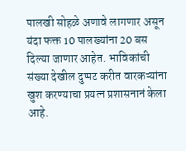पालखी सोहळे अणावे लागणार असून यंदा फक्त 10 पालख्यांना 20 बस दिल्या जाणार आहेत. भाविकांची संख्या देखील दुप्पट करीत वारकऱ्यांना खुश करण्याचा प्रयत्न प्रशासनानं केला आहे.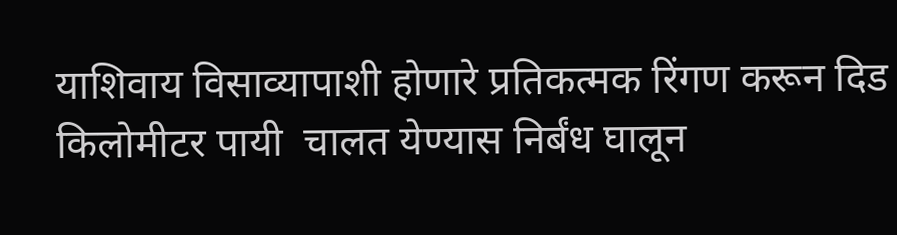याशिवाय विसाव्यापाशी होणारे प्रतिकत्मक रिंगण करून दिड किलोमीटर पायी  चालत येण्यास निर्बंध घालून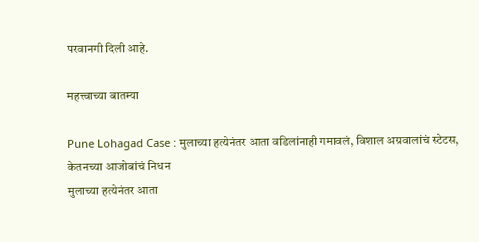परवानगी दिली आहे.

महत्त्वाच्या बातम्या

Pune Lohagad Case : मुलाच्या हत्येनंतर आता वडिलांनाही गमावलं, विशाल अग्रवालांचं स्टेटस, केतनच्या आजोबांचं निधन
मुलाच्या हत्येनंतर आता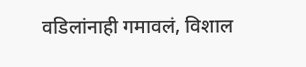वडिलांनाही गमावलं, विशाल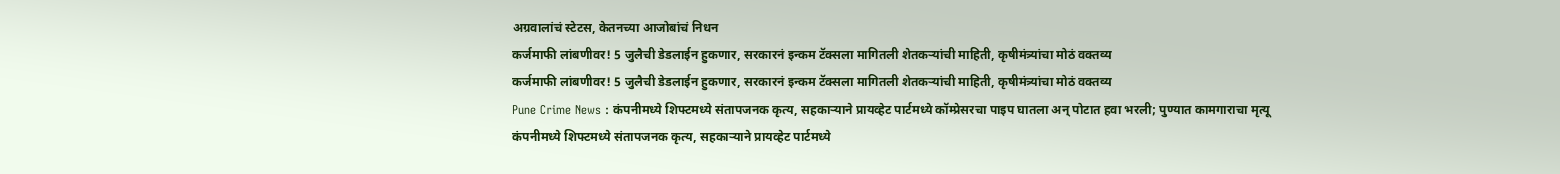अग्रवालांचं स्टेटस, केतनच्या आजोबांचं निधन
कर्जमाफी लांबणीवर! 5 जुलैची डेडलाईन हुकणार, सरकारनं इन्कम टॅक्सला मागितली शेतकऱ्यांची माहिती, कृषीमंत्र्यांचा मोठं वक्तव्य
कर्जमाफी लांबणीवर! 5 जुलैची डेडलाईन हुकणार, सरकारनं इन्कम टॅक्सला मागितली शेतकऱ्यांची माहिती, कृषीमंत्र्यांचा मोठं वक्तव्य
Pune Crime News : कंपनीमध्ये शिफ्टमध्ये संतापजनक कृत्य, सहकाऱ्याने प्रायव्हेट पार्टमध्ये कॉम्प्रेसरचा पाइप घातला अन् पोटात हवा भरली; पुण्यात कामगाराचा मृत्यू
कंपनीमध्ये शिफ्टमध्ये संतापजनक कृत्य, सहकाऱ्याने प्रायव्हेट पार्टमध्ये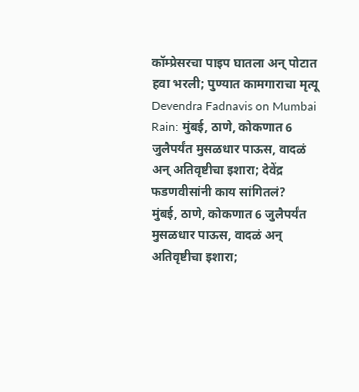कॉम्प्रेसरचा पाइप घातला अन् पोटात हवा भरली; पुण्यात कामगाराचा मृत्यू
Devendra Fadnavis on Mumbai Rain: मुंबई, ठाणे, कोकणात 6 जुलैपर्यंत मुसळधार पाऊस, वादळं अन् अतिवृष्टीचा इशारा; देवेंद्र फडणवीसांनी काय सांगितलं?
मुंबई, ठाणे, कोकणात 6 जुलैपर्यंत मुसळधार पाऊस, वादळं अन् अतिवृष्टीचा इशारा;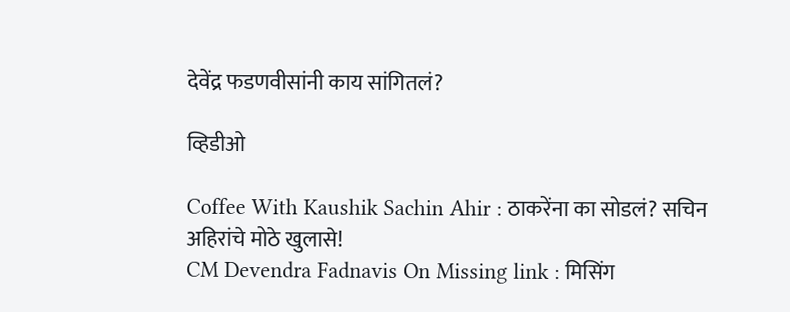देवेंद्र फडणवीसांनी काय सांगितलं?

व्हिडीओ

Coffee With Kaushik Sachin Ahir : ठाकरेंना का सोडलं? सचिन अहिरांचे मोठे खुलासे!
CM Devendra Fadnavis On Missing link : मिसिंग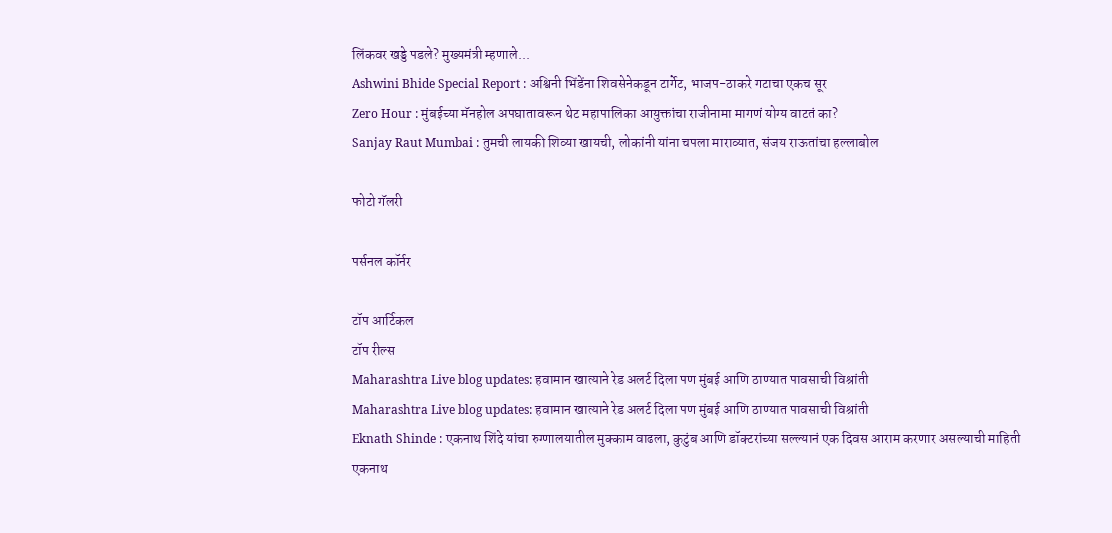लिंकवर खड्डे पडले? मुख्यमंत्री म्हणाले...
Ashwini Bhide Special Report : अश्विनी भिंडेंना शिवसेनेकडून टार्गेट, भाजप-ठाकरे गटाचा एकच सूर
Zero Hour : मुंबईच्या मॅनहोल अपघातावरून थेट महापालिका आयुक्तांचा राजीनामा मागणं योग्य वाटतं का?
Sanjay Raut Mumbai : तुमची लायकी शिव्या खायची, लोकांनी यांना चपला माराव्यात, संजय राऊतांचा हल्लाबोल

फोटो गॅलरी

पर्सनल कॉर्नर

टॉप आर्टिकल
टॉप रील्स
Maharashtra Live blog updates: हवामान खात्याने रेड अलर्ट दिला पण मुंबई आणि ठाण्यात पावसाची विश्रांती
Maharashtra Live blog updates: हवामान खात्याने रेड अलर्ट दिला पण मुंबई आणि ठाण्यात पावसाची विश्रांती
Eknath Shinde : एकनाथ शिंदे यांचा रुग्णालयातील मुक्काम वाढला, कुटुंब आणि डॉक्टरांच्या सल्ल्यानं एक दिवस आराम करणार असल्याची माहिती
एकनाथ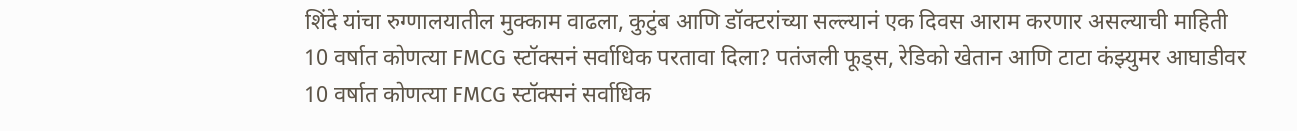शिंदे यांचा रुग्णालयातील मुक्काम वाढला, कुटुंब आणि डॉक्टरांच्या सल्ल्यानं एक दिवस आराम करणार असल्याची माहिती
10 वर्षात कोणत्या FMCG स्टॉक्सनं सर्वाधिक परतावा दिला? पतंजली फूड्स, रेडिको खेतान आणि टाटा कंझ्युमर आघाडीवर
10 वर्षात कोणत्या FMCG स्टॉक्सनं सर्वाधिक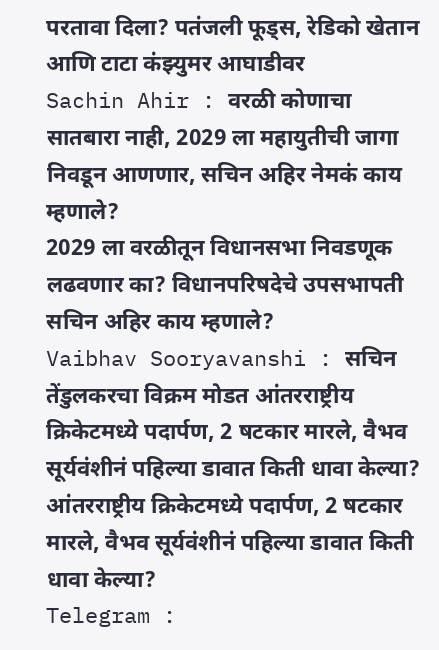परतावा दिला? पतंजली फूड्स, रेडिको खेतान आणि टाटा कंझ्युमर आघाडीवर
Sachin Ahir : वरळी कोणाचा सातबारा नाही, 2029 ला महायुतीची जागा निवडून आणणार, सचिन अहिर नेमकं काय म्हणाले?
2029 ला वरळीतून विधानसभा निवडणूक लढवणार का? विधानपरिषदेचे उपसभापती सचिन अहिर काय म्हणाले?
Vaibhav Sooryavanshi : सचिन तेंडुलकरचा विक्रम मोडत आंतरराष्ट्रीय क्रिकेटमध्ये पदार्पण, 2 षटकार मारले, वैभव सूर्यवंशीनं पहिल्या डावात किती धावा केल्या?
आंतरराष्ट्रीय क्रिकेटमध्ये पदार्पण, 2 षटकार मारले, वैभव सूर्यवंशीनं पहिल्या डावात किती धावा केल्या?
Telegram :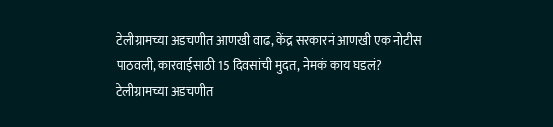टेलीग्रामच्या अडचणीत आणखी वाढ, केंद्र सरकारनं आणखी एक नोटीस पाठवली, कारवाईसाठी 15 दिवसांची मुदत, नेमकं काय घडलं?
टेलीग्रामच्या अडचणीत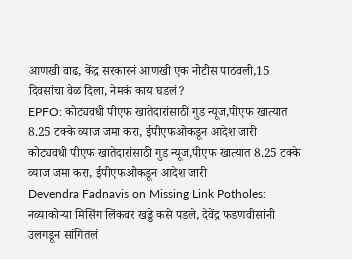आणखी वाढ, केंद्र सरकारनं आणखी एक नोटीस पाठवली,15 दिवसांचा वेळ दिला, नेमकं काय घडलं?
EPFO: कोट्यवधी पीएफ खातेदारांसाठी गुड न्यूज,पीएफ खात्यात 8.25 टक्के व्याज जमा करा, ईपीएफओकडून आदेश जारी
कोट्यवधी पीएफ खातेदारांसाठी गुड न्यूज,पीएफ खात्यात 8.25 टक्के व्याज जमा करा, ईपीएफओकडून आदेश जारी
Devendra Fadnavis on Missing Link Potholes: नव्याकोऱ्या मिसिंग लिंकवर खड्डे कसे पडले, देवेंद्र फडणवीसांनी उलगडून सांगितलं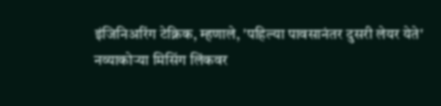इंजिनिअरिंग टेक्निक, म्हणाले, 'पहिल्या पावसानंतर दुसरी लेयर येते'
नव्याकोऱ्या मिसिंग लिंकवर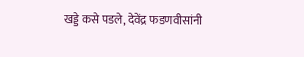खड्डे कसे पडले, देवेंद्र फडणवीसांनी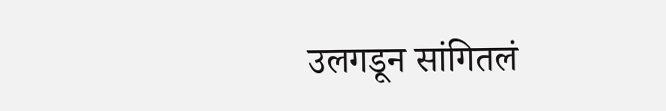उलगडून सांगितलं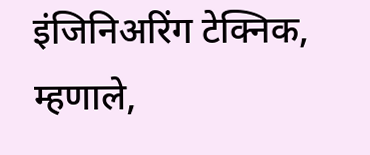इंजिनिअरिंग टेक्निक, म्हणाले,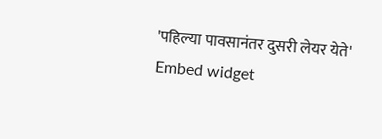'पहिल्या पावसानंतर दुसरी लेयर येते'
Embed widget